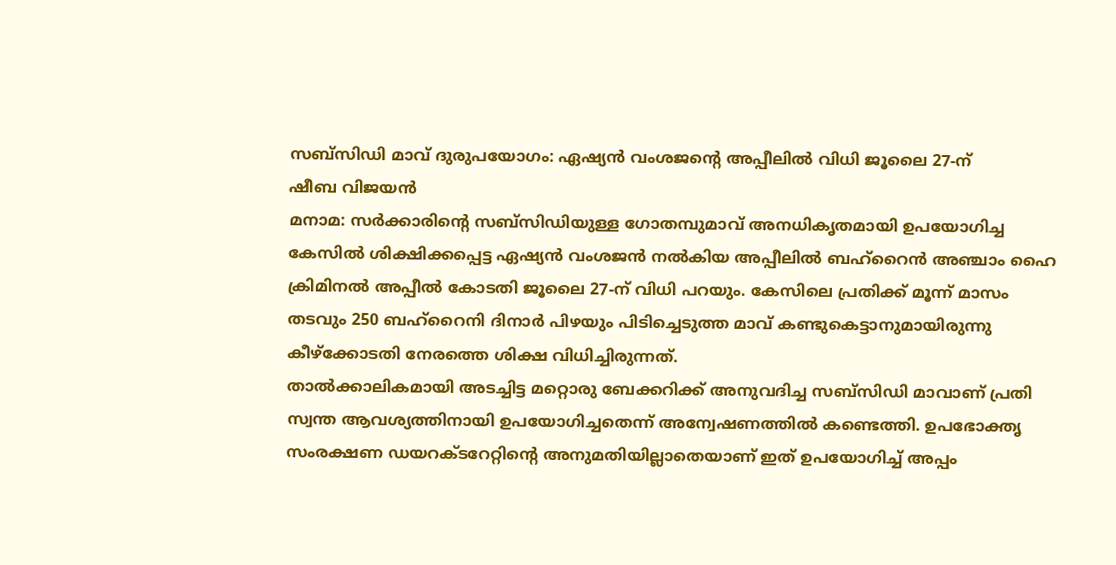സബ്സിഡി മാവ് ദുരുപയോഗം: ഏഷ്യൻ വംശജന്റെ അപ്പീലിൽ വിധി ജൂലൈ 27-ന്
ഷീബ വിജയൻ
മനാമ: സർക്കാരിന്റെ സബ്സിഡിയുള്ള ഗോതമ്പുമാവ് അനധികൃതമായി ഉപയോഗിച്ച കേസിൽ ശിക്ഷിക്കപ്പെട്ട ഏഷ്യൻ വംശജൻ നൽകിയ അപ്പീലിൽ ബഹ്റൈൻ അഞ്ചാം ഹൈ ക്രിമിനൽ അപ്പീൽ കോടതി ജൂലൈ 27-ന് വിധി പറയും. കേസിലെ പ്രതിക്ക് മൂന്ന് മാസം തടവും 250 ബഹ്റൈനി ദിനാർ പിഴയും പിടിച്ചെടുത്ത മാവ് കണ്ടുകെട്ടാനുമായിരുന്നു കീഴ്ക്കോടതി നേരത്തെ ശിക്ഷ വിധിച്ചിരുന്നത്.
താൽക്കാലികമായി അടച്ചിട്ട മറ്റൊരു ബേക്കറിക്ക് അനുവദിച്ച സബ്സിഡി മാവാണ് പ്രതി സ്വന്ത ആവശ്യത്തിനായി ഉപയോഗിച്ചതെന്ന് അന്വേഷണത്തിൽ കണ്ടെത്തി. ഉപഭോക്തൃ സംരക്ഷണ ഡയറക്ടറേറ്റിന്റെ അനുമതിയില്ലാതെയാണ് ഇത് ഉപയോഗിച്ച് അപ്പം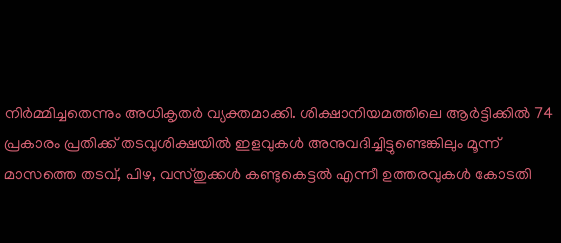നിർമ്മിച്ചതെന്നും അധികൃതർ വ്യക്തമാക്കി. ശിക്ഷാനിയമത്തിലെ ആർട്ടിക്കിൽ 74 പ്രകാരം പ്രതിക്ക് തടവുശിക്ഷയിൽ ഇളവുകൾ അനുവദിച്ചിട്ടുണ്ടെങ്കിലും മൂന്ന് മാസത്തെ തടവ്, പിഴ, വസ്തുക്കൾ കണ്ടുകെട്ടൽ എന്നീ ഉത്തരവുകൾ കോടതി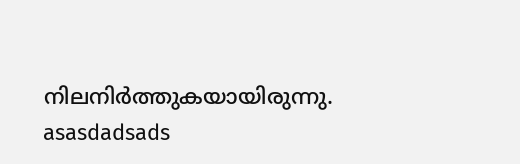നിലനിർത്തുകയായിരുന്നു.
asasdadsads